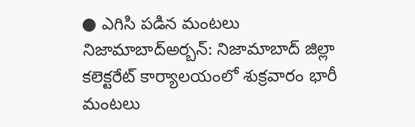● ఎగిసి పడిన మంటలు
నిజామాబాద్అర్బన్: నిజామాబాద్ జిల్లా కలెక్టరేట్ కార్యాలయంలో శుక్రవారం భారీ మంటలు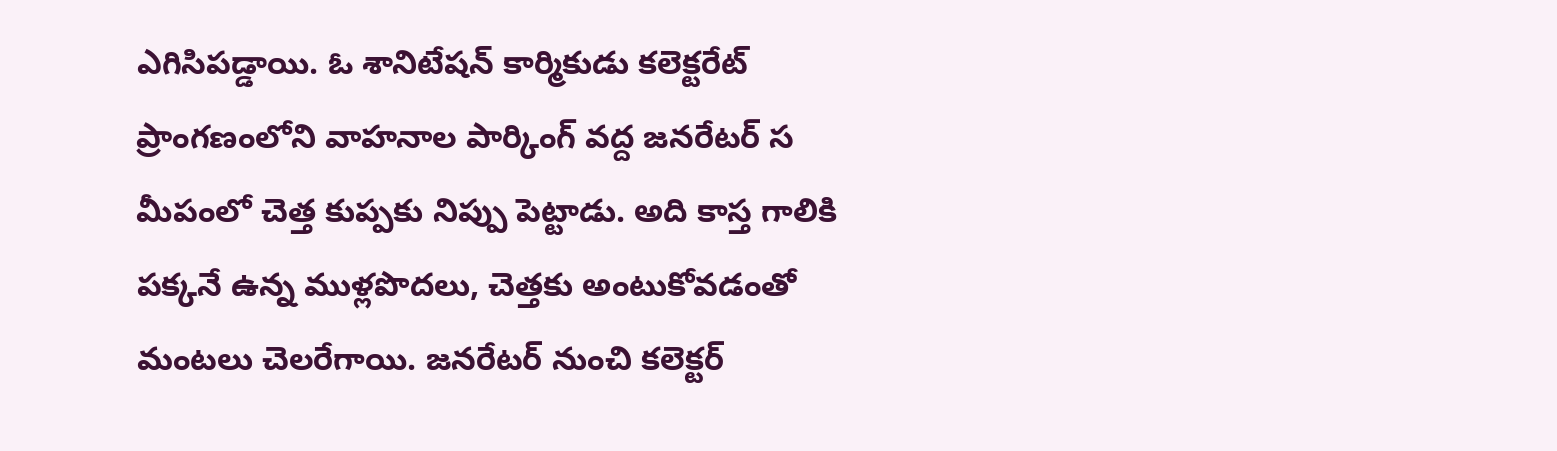ఎగిసిపడ్డాయి. ఓ శానిటేషన్ కార్మికుడు కలెక్టరేట్ ప్రాంగణంలోని వాహనాల పార్కింగ్ వద్ద జనరేటర్ స మీపంలో చెత్త కుప్పకు నిప్పు పెట్టాడు. అది కాస్త గాలికి పక్కనే ఉన్న ముళ్లపొదలు, చెత్తకు అంటుకోవడంతో మంటలు చెలరేగాయి. జనరేటర్ నుంచి కలెక్టర్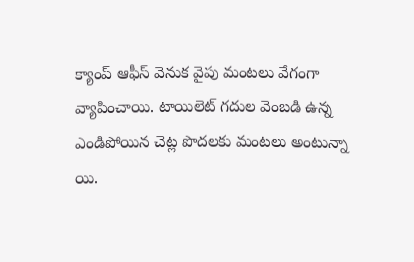క్యాంప్ ఆఫీస్ వెనుక వైపు మంటలు వేగంగా వ్యాపించాయి. టాయిలెట్ గదుల వెంబడి ఉన్న ఎండిపోయిన చెట్ల పొదలకు మంటలు అంటున్నా యి.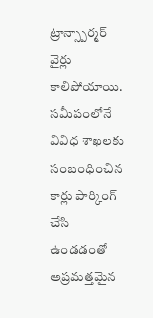ట్రాన్స్పార్మర్ వైర్లు కాలిపోయాయి. సమీపంలోనే వివిధ శాఖలకు సంబంధించిన కార్లు పార్కింగ్ చేసి ఉండడంతో అప్రమత్తమైన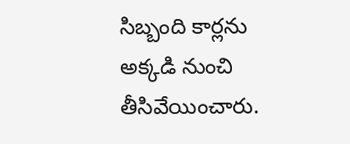సిబ్బంది కార్లను అక్కడి నుంచి తీసివేయించారు.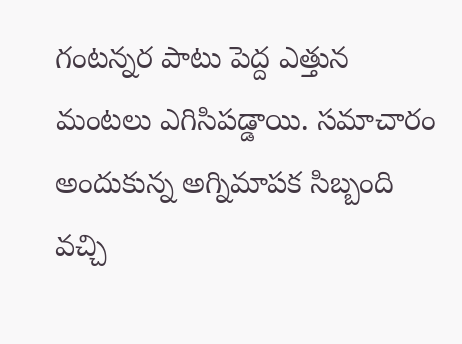గంటన్నర పాటు పెద్ద ఎత్తున మంటలు ఎగిసిపడ్డాయి. సమాచారం అందుకున్న అగ్నిమాపక సిబ్బంది వచ్చి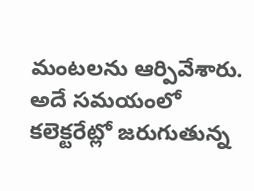మంటలను ఆర్పివేశారు. అదే సమయంలో కలెక్టరేట్లో జరుగుతున్న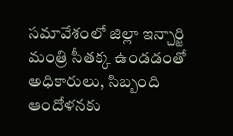సమావేశంలో జిల్లా ఇన్చార్జి మంత్రి సీతక్క ఉండడంతో అధికారులు, సిబ్బంది ఆందోళనకు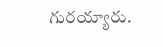గురయ్యారు.